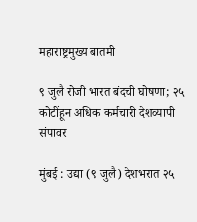महाराष्ट्रमुख्य बातमी

९ जुलै रोजी भारत बंदची घोषणा; २५ कोटींहून अधिक कर्मचारी देशव्यापी संपावर

मुंबई : उद्या (९ जुलै) देशभरात २५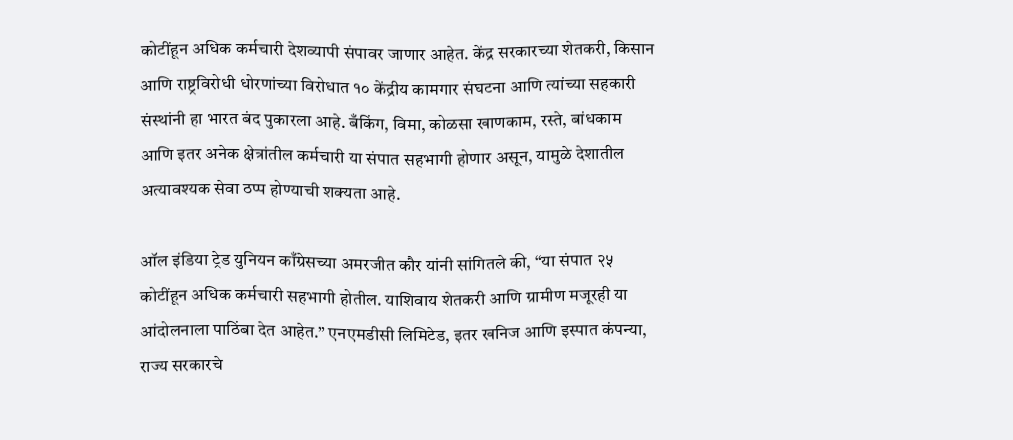कोटींहून अधिक कर्मचारी देशव्यापी संपावर जाणार आहेत. केंद्र सरकारच्या शेतकरी, किसान आणि राष्ट्रविरोधी धोरणांच्या विरोधात १० केंद्रीय कामगार संघटना आणि त्यांच्या सहकारी संस्थांनी हा भारत बंद पुकारला आहे. बँकिंग, विमा, कोळसा खाणकाम, रस्ते, बांधकाम आणि इतर अनेक क्षेत्रांतील कर्मचारी या संपात सहभागी होणार असून, यामुळे देशातील अत्यावश्यक सेवा ठप्प होण्याची शक्यता आहे.

ऑल इंडिया ट्रेड युनियन काँग्रेसच्या अमरजीत कौर यांनी सांगितले की, “या संपात २५ कोटींहून अधिक कर्मचारी सहभागी होतील. याशिवाय शेतकरी आणि ग्रामीण मजूरही या आंदोलनाला पाठिंबा देत आहेत.” एनएमडीसी लिमिटेड, इतर खनिज आणि इस्पात कंपन्या, राज्य सरकारचे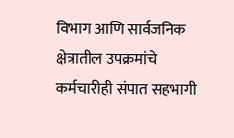विभाग आणि सार्वजनिक क्षेत्रातील उपक्रमांचे कर्मचारीही संपात सहभागी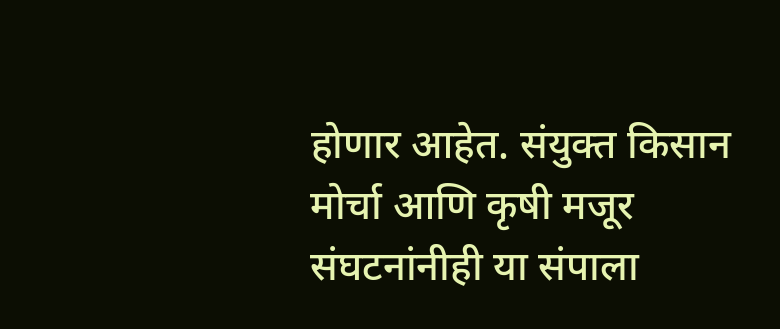होणार आहेत. संयुक्त किसान मोर्चा आणि कृषी मजूर संघटनांनीही या संपाला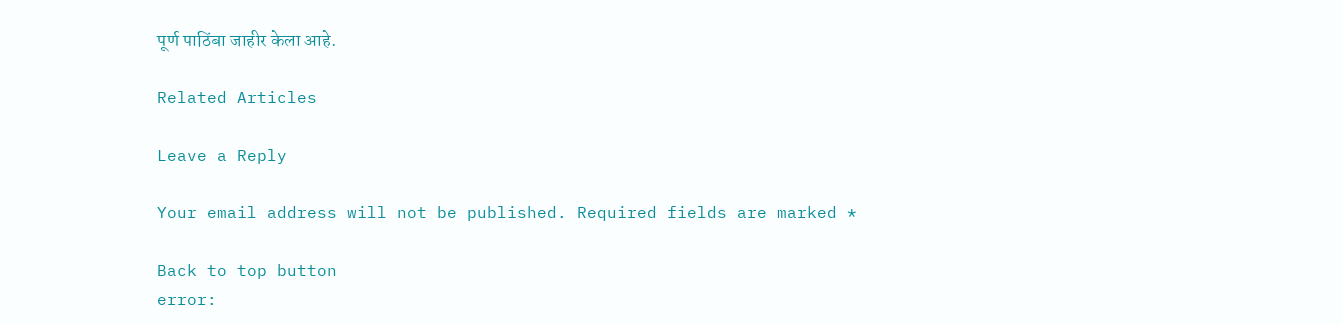पूर्ण पाठिंबा जाहीर केला आहे.

Related Articles

Leave a Reply

Your email address will not be published. Required fields are marked *

Back to top button
error: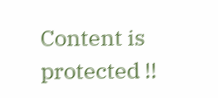Content is protected !!